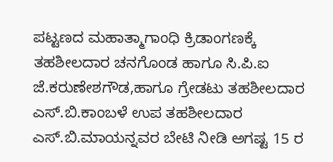ಪಟ್ಟಣದ ಮಹಾತ್ಮಾಗಾಂಧಿ ಕ್ರಿಡಾಂಗಣಕ್ಕೆ ತಹಶೀಲದಾರ ಚನಗೊಂಡ ಹಾಗೂ ಸಿ.ಪಿ.ಐ ಜೆ.ಕರುಣೇಶಗೌಡ,ಹಾಗೂ ಗ್ರೇಡಟು ತಹಶೀಲದಾರ ಎಸ್.ಬಿ.ಕಾಂಬಳೆ ಉಪ ತಹಶೀಲದಾರ ಎಸ್.ಬಿ.ಮಾಯನ್ನವರ ಬೇಟಿ ನೀಡಿ ಅಗಷ್ಟ 15 ರ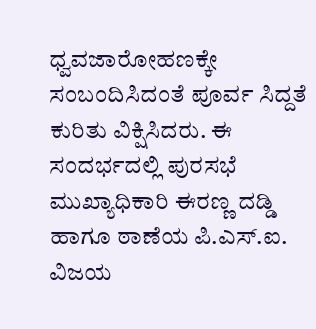ಧ್ವವಜಾರೋಹಣಕ್ಕೇ ಸಂಬಂದಿಸಿದಂತೆ ಪೂರ್ವ ಸಿದ್ದತೆ ಕುರಿತು ವಿಕ್ಷಿಸಿದರು. ಈ ಸಂದರ್ಭದಲ್ಲಿ ಪುರಸಭೆ ಮುಖ್ಯಾಧಿಕಾರಿ ಈರಣ್ಣ ದಡ್ಡಿ ಹಾಗೂ ಠಾಣೆಯ ಪಿ.ಎಸ್.ಐ. ವಿಜಯ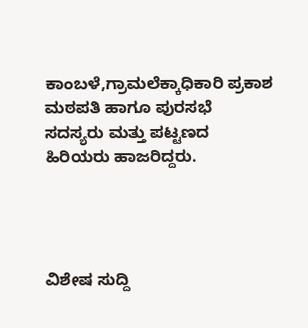ಕಾಂಬಳೆ,ಗ್ರಾಮಲೆಕ್ಕಾಧಿಕಾರಿ ಪ್ರಕಾಶ ಮಠಪತಿ ಹಾಗೂ ಪುರಸಭೆ ಸದಸ್ಯರು ಮತ್ತು ಪಟ್ಟಣದ ಹಿರಿಯರು ಹಾಜರಿದ್ದರು.




ವಿಶೇಷ ಸುದ್ದಿ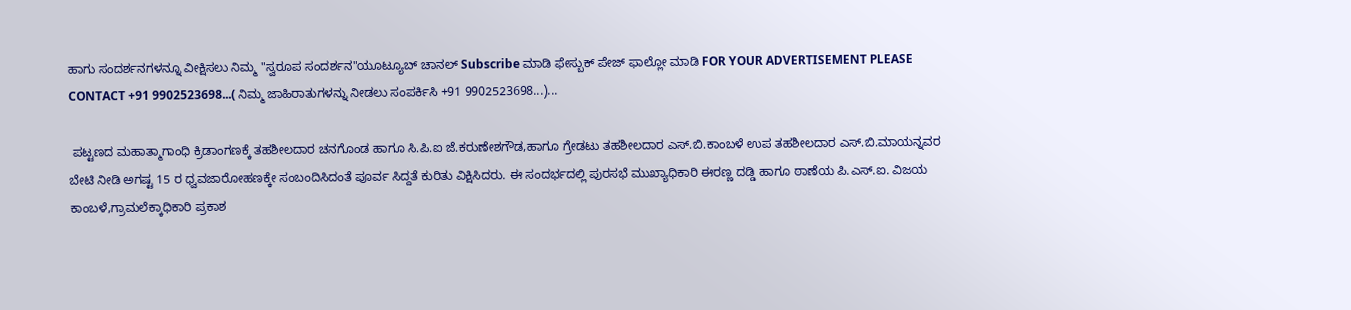ಹಾಗು ಸಂದರ್ಶನಗಳನ್ನೂ ವೀಕ್ಷಿಸಲು ನಿಮ್ಮ "ಸ್ವರೂಪ ಸಂದರ್ಶನ"ಯೂಟ್ಯೂಬ್ ಚಾನಲ್ Subscribe ಮಾಡಿ ಫೇಸ್ಬುಕ್ ಪೇಜ್ ಫಾಲ್ಲೋ ಮಾಡಿ FOR YOUR ADVERTISEMENT PLEASE CONTACT +91 9902523698...( ನಿಮ್ಮ ಜಾಹಿರಾತುಗಳನ್ನು ನೀಡಲು ಸಂಪರ್ಕಿಸಿ +91 9902523698...)...

 ಪಟ್ಟಣದ ಮಹಾತ್ಮಾಗಾಂಧಿ ಕ್ರಿಡಾಂಗಣಕ್ಕೆ ತಹಶೀಲದಾರ ಚನಗೊಂಡ ಹಾಗೂ ಸಿ.ಪಿ.ಐ ಜೆ.ಕರುಣೇಶಗೌಡ,ಹಾಗೂ ಗ್ರೇಡಟು ತಹಶೀಲದಾರ ಎಸ್.ಬಿ.ಕಾಂಬಳೆ ಉಪ ತಹಶೀಲದಾರ ಎಸ್.ಬಿ.ಮಾಯನ್ನವರ ಬೇಟಿ ನೀಡಿ ಅಗಷ್ಟ 15 ರ ಧ್ವವಜಾರೋಹಣಕ್ಕೇ ಸಂಬಂದಿಸಿದಂತೆ ಪೂರ್ವ ಸಿದ್ದತೆ ಕುರಿತು ವಿಕ್ಷಿಸಿದರು. ಈ ಸಂದರ್ಭದಲ್ಲಿ ಪುರಸಭೆ ಮುಖ್ಯಾಧಿಕಾರಿ ಈರಣ್ಣ ದಡ್ಡಿ ಹಾಗೂ ಠಾಣೆಯ ಪಿ.ಎಸ್.ಐ. ವಿಜಯ ಕಾಂಬಳೆ,ಗ್ರಾಮಲೆಕ್ಕಾಧಿಕಾರಿ ಪ್ರಕಾಶ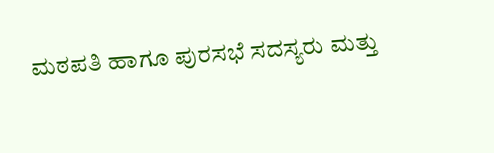ಮಠಪತಿ ಹಾಗೂ ಪುರಸಭೆ ಸದಸ್ಯರು ಮತ್ತು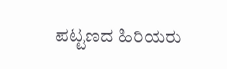ಪಟ್ಟಣದ ಹಿರಿಯರು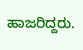ಹಾಜರಿದ್ದರು.